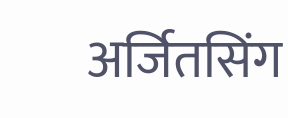अर्जितसिंग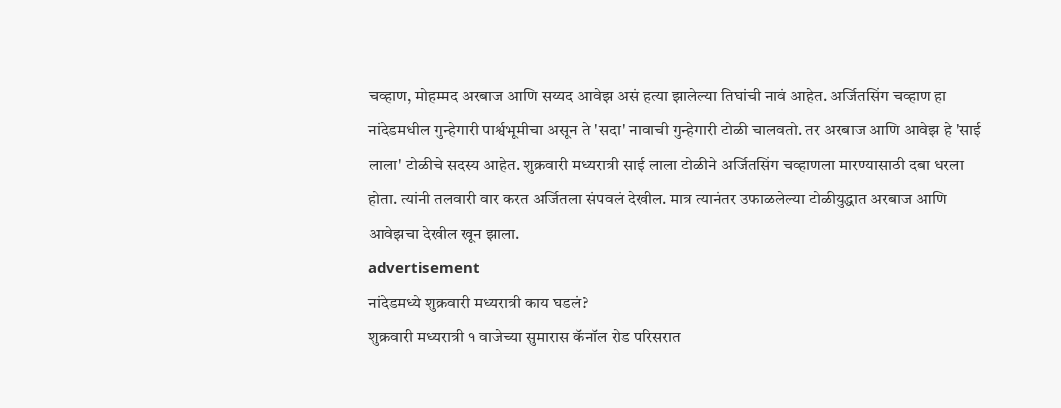चव्हाण, मोहम्मद अरबाज आणि सय्यद आवेझ असं हत्या झालेल्या तिघांची नावं आहेत. अर्जितसिंग चव्हाण हा नांदेडमधील गुन्हेगारी पार्श्वभूमीचा असून ते 'सदा' नावाची गुन्हेगारी टोळी चालवतो. तर अरबाज आणि आवेझ हे 'साई लाला' टोळीचे सदस्य आहेत. शुक्रवारी मध्यरात्री साई लाला टोळीने अर्जितसिंग चव्हाणला मारण्यासाठी दबा धरला होता. त्यांनी तलवारी वार करत अर्जितला संपवलं देखील. मात्र त्यानंतर उफाळलेल्या टोळीयुद्धात अरबाज आणि आवेझचा देखील खून झाला.
advertisement
नांदेडमध्ये शुक्रवारी मध्यरात्री काय घडलं?
शुक्रवारी मध्यरात्री १ वाजेच्या सुमारास कॅनॉल रोड परिसरात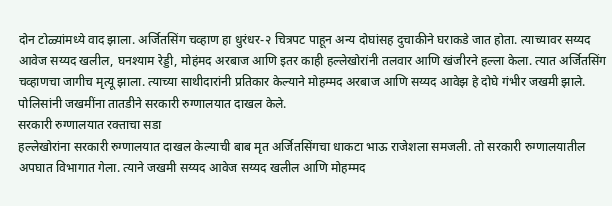दोन टोळ्यांमध्ये वाद झाला. अर्जितसिंग चव्हाण हा धुरंधर-२ चित्रपट पाहून अन्य दोघांसह दुचाकीने घराकडे जात होता. त्याच्यावर सय्यद आवेज सय्यद खलील, घनश्याम रेड्डी, मोहंमद अरबाज आणि इतर काही हल्लेखोरांनी तलवार आणि खंजीरने हल्ला केला. त्यात अर्जितसिंग चव्हाणचा जागीच मृत्यू झाला. त्याच्या साथीदारांनी प्रतिकार केल्याने मोहम्मद अरबाज आणि सय्यद आवेझ हे दोघे गंभीर जखमी झाले. पोलिसांनी जखमींना तातडीने सरकारी रुग्णालयात दाखल केले.
सरकारी रुग्णालयात रक्ताचा सडा
हल्लेखोरांना सरकारी रुग्णालयात दाखल केल्याची बाब मृत अर्जितसिंगचा धाकटा भाऊ राजेशला समजली. तो सरकारी रुग्णालयातील अपघात विभागात गेला. त्याने जखमी सय्यद आवेज सय्यद खलील आणि मोहम्मद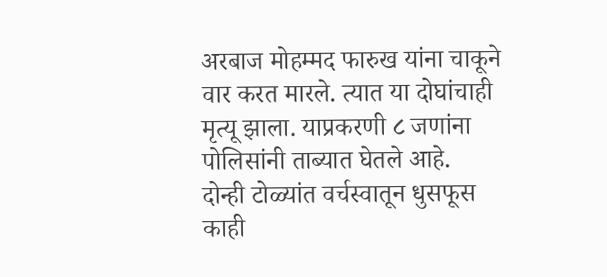अरबाज मोहम्मद फारुख यांना चाकूने वार करत मारले. त्यात या दोघांचाही मृत्यू झाला. याप्रकरणी ८ जणांना पोलिसांनी ताब्यात घेतले आहे.
दोन्ही टोळ्यांत वर्चस्वातून धुसफूस
काही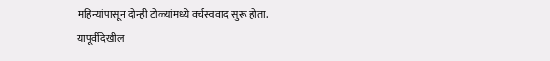महिन्यांपासून दोन्ही टोळ्यांमध्ये वर्चस्ववाद सुरू होता. यापूर्वीदेखील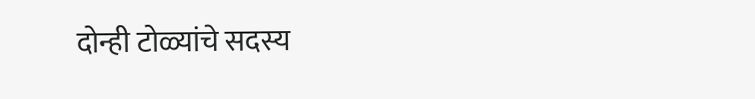दोन्ही टोळ्यांचे सदस्य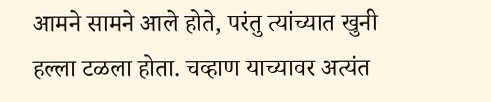आमने सामने आले होते, परंतु त्यांच्यात खुनी हल्ला टळला होता. चव्हाण याच्यावर अत्यंत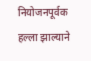नियोजनपूर्वक हल्ला झाल्याने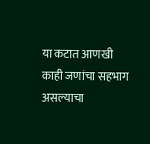या कटात आणखी काही जणांचा सहभाग असल्याचा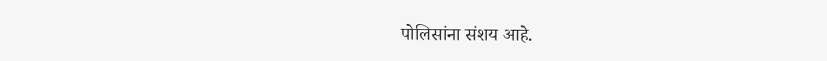पोलिसांना संशय आहे.